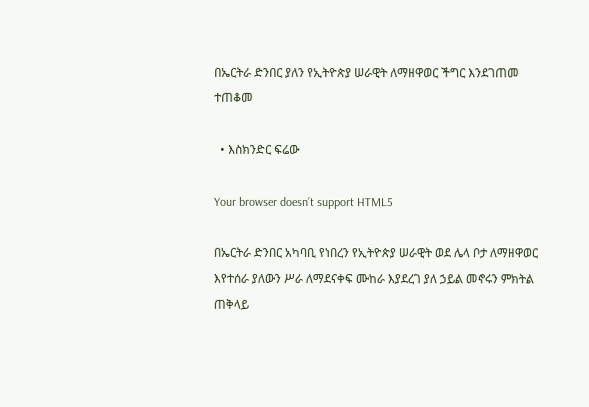በኤርትራ ድንበር ያለን የኢትዮጵያ ሠራዊት ለማዘዋወር ችግር እንደገጠመ ተጠቆመ

  • እስክንድር ፍሬው

Your browser doesn’t support HTML5

በኤርትራ ድንበር አካባቢ የነበረን የኢትዮጵያ ሠራዊት ወደ ሌላ ቦታ ለማዘዋወር እየተሰራ ያለውን ሥራ ለማደናቀፍ ሙከራ እያደረገ ያለ ኃይል መኖሩን ምክትል ጠቅላይ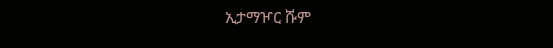ኢታማዦር ሹም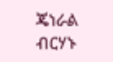ጄነራል ብርሃኑ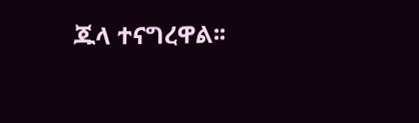ጁላ ተናግረዋል፡፡